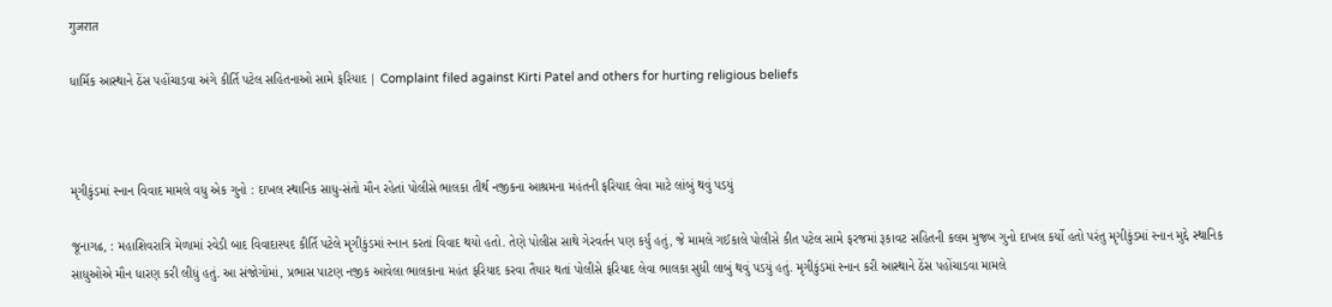गुजरात

ધાર્મિક આસ્થાને ઠેંસ પહોંચાડવા અંગે કીર્તિ પટેલ સહિતનાઓ સામે ફરિયાદ | Complaint filed against Kirti Patel and others for hurting religious beliefs



મૃગીકુંડમાં સ્નાન વિવાદ મામલે વધુ એક ગુનો : દાખલ સ્થાનિક સાધુ-સંતો મૌન રહેતાં પોલીસે ભાલકા તીર્થ નજીકના આશ્રમના મહંતની ફરિયાદ લેવા માટે લાંબું થવું પડયું

જૂનાગઢ, : મહાશિવરાત્રિ મેળામાં રવેડી બાદ વિવાદાસ્પદ કીર્તિ પટેલે મૃગીકુંડમાં સ્નાન કરતાં વિવાદ થયો હતો. તેણે પોલીસ સાથે ગેરવર્તન પણ કર્યું હતું, જે મામલે ગઈકાલે પોલીસે કીત પટેલ સામે ફરજમાં રૂકાવટ સહિતની કલમ મુજબ ગુનો દાખલ કર્યો હતો પરંતુ મૃગીકુંડમાં સ્નાન મુદ્દે સ્થાનિક સાધુઓએ મૌન ધારણ કરી લીધું હતું. આ સંજોગોમાં, પ્રભાસ પાટણ નજીક આવેલા ભાલકાના મહંત ફરિયાદ કરવા તૈયાર થતાં પોલીસે ફરિયાદ લેવા ભાલકા સુધી લાબું થવું પડયું હતું. મૃગીકુંડમાં સ્નાન કરી આસ્થાને ઠેંસ પહોંચાડવા મામલે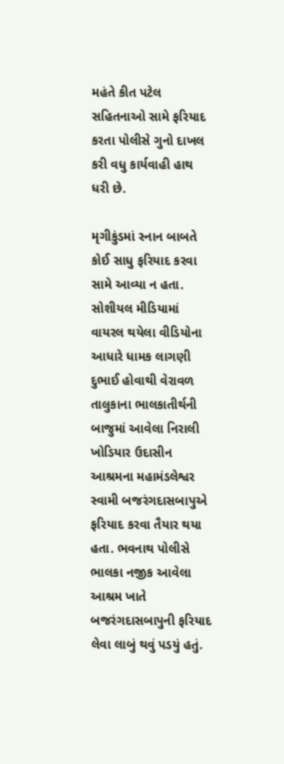મહંતે કીત પટેલ સહિતનાઓ સામે ફરિયાદ કરતા પોલીસે ગુનો દાખલ કરી વધુ કાર્યવાહી હાથ ધરી છે.

મૃગીકુંડમાં સ્નાન બાબતે કોઈ સાધુ ફરિયાદ કરવા સામે આવ્યા ન હતા. સોશીયલ મીડિયામાં વાયરલ થયેલા વીડિયોના આધારે ધામક લાગણી દુભાઈ હોવાથી વેરાવળ તાલુકાના ભાલકાતીર્થની બાજુમાં આવેલા નિરાલી ખોડિયાર ઉદાસીન આશ્રમના મહામંડલેશ્વર સ્વામી બજરંગદાસબાપુએ ફરિયાદ કરવા તૈયાર થયા હતા. ભવનાથ પોલીસે ભાલકા નજીક આવેલા આશ્રમ ખાતે બજરંગદાસબાપુની ફરિયાદ લેવા લાબું થવું પડયું હતું.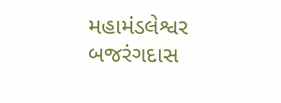મહામંડલેશ્વર બજરંગદાસ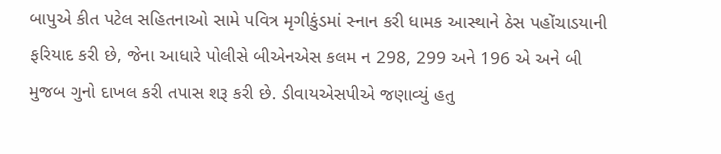બાપુએ કીત પટેલ સહિતનાઓ સામે પવિત્ર મૃગીકુંડમાં સ્નાન કરી ધામક આસ્થાને ઠેસ પહોંચાડયાની ફરિયાદ કરી છે, જેના આધારે પોલીસે બીએનએસ કલમ ન 298, 299 અને 196 એ અને બી મુજબ ગુનો દાખલ કરી તપાસ શરૂ કરી છે. ડીવાયએસપીએ જણાવ્યું હતુ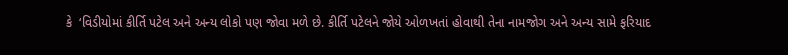કે  ‘વિડીયોમાં કીર્તિ પટેલ અને અન્ય લોકો પણ જોવા મળે છે. કીર્તિ પટેલને જોયે ઓળખતાં હોવાથી તેના નામજોગ અને અન્ય સામે ફરિયાદ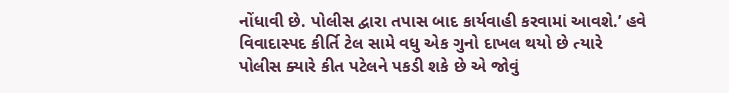નોંધાવી છે. પોલીસ દ્વારા તપાસ બાદ કાર્યવાહી કરવામાં આવશે.’ હવે વિવાદાસ્પદ કીર્તિ ટેલ સામે વધુ એક ગુનો દાખલ થયો છે ત્યારે પોલીસ ક્યારે કીત પટેલને પકડી શકે છે એ જોવું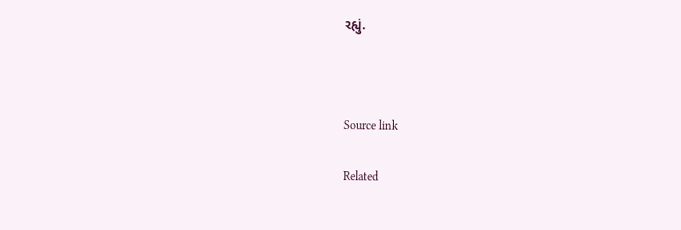રહ્યું.



Source link

Related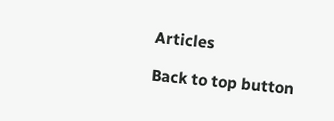Articles

Back to top button